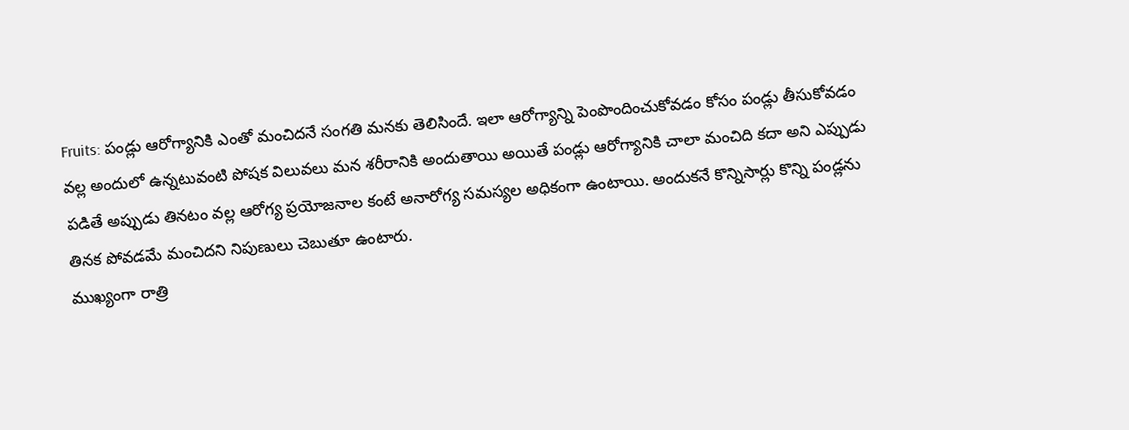Fruits: పండ్లు ఆరోగ్యానికి ఎంతో మంచిదనే సంగతి మనకు తెలిసిందే. ఇలా ఆరోగ్యాన్ని పెంపొందించుకోవడం కోసం పండ్లు తీసుకోవడం వల్ల అందులో ఉన్నటువంటి పోషక విలువలు మన శరీరానికి అందుతాయి అయితే పండ్లు ఆరోగ్యానికి చాలా మంచిది కదా అని ఎప్పుడు పడితే అప్పుడు తినటం వల్ల ఆరోగ్య ప్రయోజనాల కంటే అనారోగ్య సమస్యల అధికంగా ఉంటాయి. అందుకనే కొన్నిసార్లు కొన్ని పండ్లను తినక పోవడమే మంచిదని నిపుణులు చెబుతూ ఉంటారు.
ముఖ్యంగా రాత్రి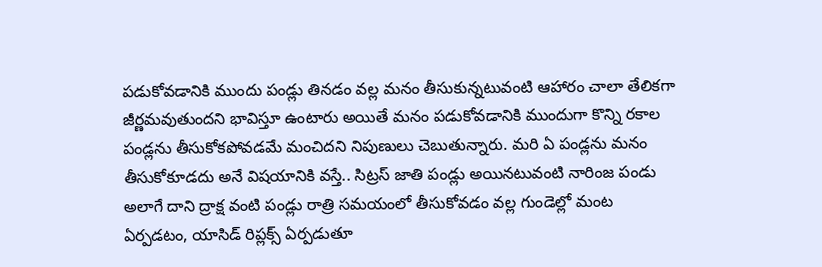పడుకోవడానికి ముందు పండ్లు తినడం వల్ల మనం తీసుకున్నటువంటి ఆహారం చాలా తేలికగా జీర్ణమవుతుందని భావిస్తూ ఉంటారు అయితే మనం పడుకోవడానికి ముందుగా కొన్ని రకాల పండ్లను తీసుకోకపోవడమే మంచిదని నిపుణులు చెబుతున్నారు. మరి ఏ పండ్లను మనం తీసుకోకూడదు అనే విషయానికి వస్తే.. సిట్రస్ జాతి పండ్లు అయినటువంటి నారింజ పండు అలాగే దాని ద్రాక్ష వంటి పండ్లు రాత్రి సమయంలో తీసుకోవడం వల్ల గుండెల్లో మంట ఏర్పడటం, యాసిడ్ రిప్లక్స్ ఏర్పడుతూ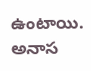ఉంటాయి.
అనాస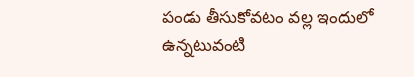పండు తీసుకోవటం వల్ల ఇందులో ఉన్నటువంటి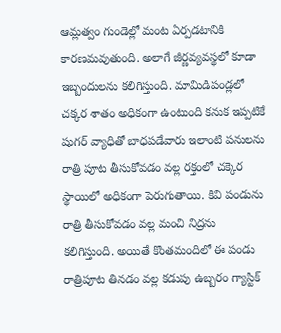ఆమ్లత్వం గుండెల్లో మంట ఏర్పడటానికి కారణమవుతుంది. అలాగే జీర్ణవ్యవస్థలో కూడా ఇబ్బందులను కలిగిస్తుంది. మామిడిపండ్లలో చక్కర శాతం అధికంగా ఉంటుంది కనుక ఇప్పటికే షుగర్ వ్యాధితో బాధపడేవారు ఇలాంటి పనులను రాత్రి పూట తీసుకోవడం వల్ల రక్తంలో చక్కెర స్థాయిలో అధికంగా పెరుగుతాయి. కివి పండును రాత్రి తీసుకోవడం వల్ల మంచి నిద్రను కలిగిస్తుంది. అయితే కొంతమందిలో ఈ పండు రాత్రిపూట తినడం వల్ల కడుపు ఉబ్బరం గ్యాస్టిక్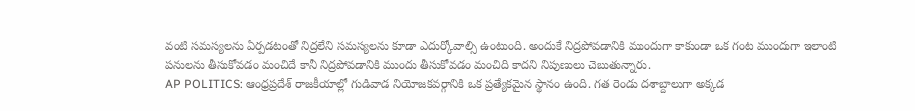వంటి సమస్యలను ఏర్పడటంతో నిద్రలేని సమస్యలను కూడా ఎదుర్కోవాల్సి ఉంటుంది. అందుకే నిద్రపోవడానికి ముందుగా కాకుండా ఒక గంట ముందుగా ఇలాంటి పనులను తీసుకోవడం మంచిదే కానీ నిద్రపోవడానికి ముందు తీసుకోవడం మంచిది కాదని నిపుణులు చెబుతున్నారు.
AP POLITICS: ఆంధ్రప్రదేశ్ రాజకీయాల్లో గుడివాడ నియోజకవర్గానికి ఒక ప్రత్యేకమైన స్థానం ఉంది. గత రెండు దశాబ్దాలుగా అక్కడ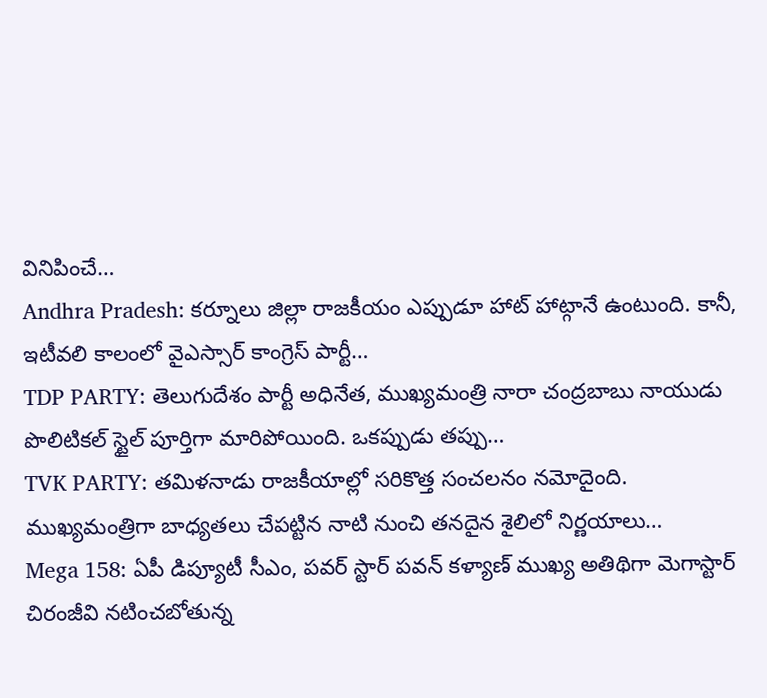వినిపించే…
Andhra Pradesh: కర్నూలు జిల్లా రాజకీయం ఎప్పుడూ హాట్ హాట్గానే ఉంటుంది. కానీ, ఇటీవలి కాలంలో వైఎస్సార్ కాంగ్రెస్ పార్టీ…
TDP PARTY: తెలుగుదేశం పార్టీ అధినేత, ముఖ్యమంత్రి నారా చంద్రబాబు నాయుడు పొలిటికల్ స్టైల్ పూర్తిగా మారిపోయింది. ఒకప్పుడు తప్పు…
TVK PARTY: తమిళనాడు రాజకీయాల్లో సరికొత్త సంచలనం నమోదైంది. ముఖ్యమంత్రిగా బాధ్యతలు చేపట్టిన నాటి నుంచి తనదైన శైలిలో నిర్ణయాలు…
Mega 158: ఏపీ డిప్యూటీ సీఎం, పవర్ స్టార్ పవన్ కళ్యాణ్ ముఖ్య అతిథిగా మెగాస్టార్ చిరంజీవి నటించబోతున్న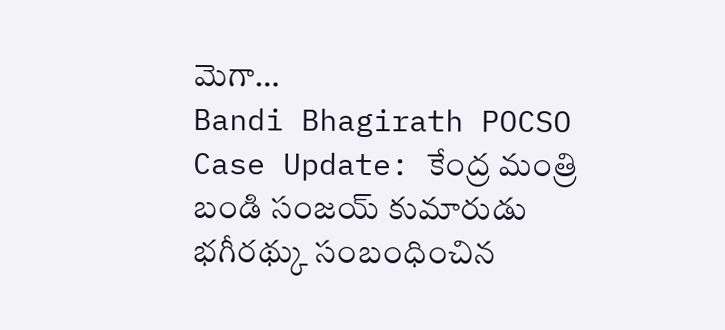మెగా…
Bandi Bhagirath POCSO Case Update: కేంద్ర మంత్రి బండి సంజయ్ కుమారుడు భగీరథ్కు సంబంధించిన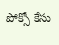పోక్సో కేసు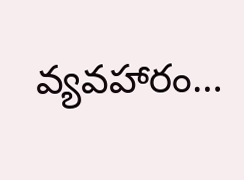వ్యవహారం…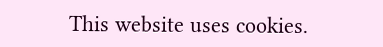This website uses cookies.